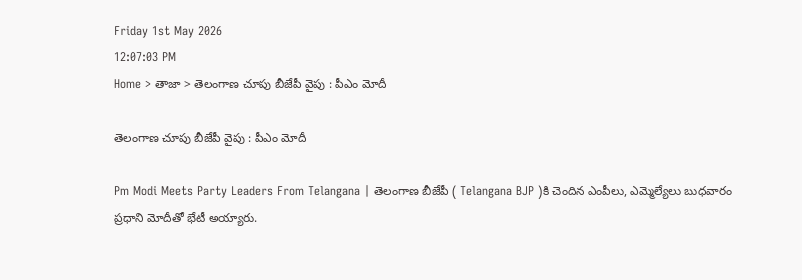Friday 1st May 2026
12:07:03 PM
Home > తాజా > తెలంగాణ చూపు బీజేపీ వైపు : పీఎం మోదీ

తెలంగాణ చూపు బీజేపీ వైపు : పీఎం మోదీ

Pm Modi Meets Party Leaders From Telangana | తెలంగాణ బీజేపీ ( Telangana BJP )కి చెందిన ఎంపీలు, ఎమ్మెల్యేలు బుధవారం ప్రధాని మోదీతో భేటీ అయ్యారు.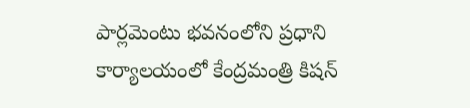పార్లమెంటు భవనంలోని ప్రధాని కార్యాలయంలో కేంద్రమంత్రి కిషన్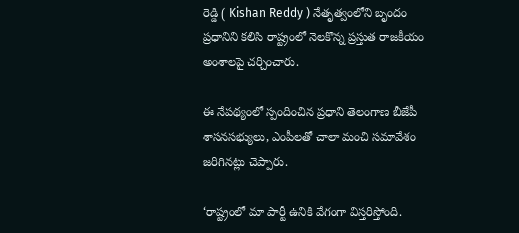రెడ్డి ( Kishan Reddy ) నేతృత్వంలోని బృందం ప్రధానిని కలిసి రాష్ట్రంలో నెలకొన్న ప్రస్తుత రాజకీయం అంశాలపై చర్చించారు.

ఈ నేపథ్యంలో స్పందించిన ప్రధాని తెలంగాణ బీజేపీ శాసనసభ్యులు, ఎంపీలతో చాలా మంచి సమావేశం జరిగినట్లు చెప్పారు.

‘రాష్ట్రంలో మా పార్టీ ఉనికి వేగంగా విస్తరిస్తోంది.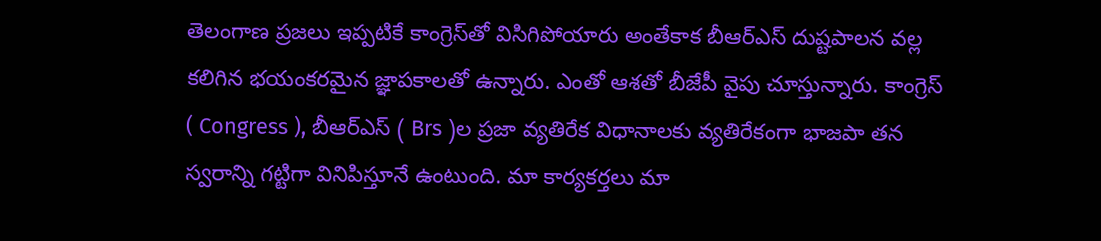తెలంగాణ ప్రజలు ఇప్పటికే కాంగ్రెస్‌తో విసిగిపోయారు అంతేకాక బీఆర్‌ఎస్ దుష్టపాలన వల్ల కలిగిన భయంకరమైన జ్ఞాపకాలతో ఉన్నారు. ఎంతో ఆశతో బీజేపీ వైపు చూస్తున్నారు. కాంగ్రెస్‌ ( Congress ), బీఆర్‌ఎస్‌ ( Brs )ల ప్రజా వ్యతిరేక విధానాలకు వ్యతిరేకంగా భాజపా తన స్వరాన్ని గట్టిగా వినిపిస్తూనే ఉంటుంది. మా కార్యకర్తలు మా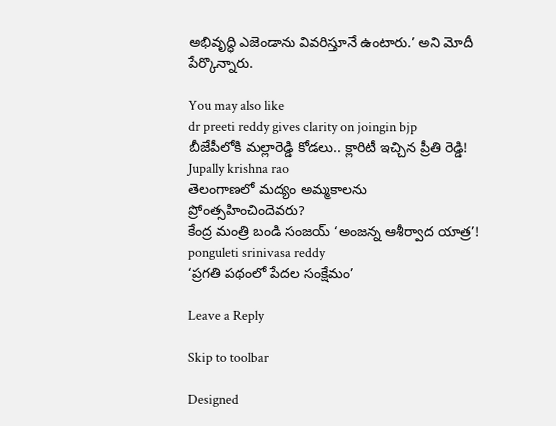అభివృద్ధి ఎజెండాను వివరిస్తూనే ఉంటారు.’ అని మోదీ పేర్కొన్నారు.

You may also like
dr preeti reddy gives clarity on joingin bjp
బీజేపీలోకి మల్లారెడ్డి కోడలు.. క్లారిటీ ఇచ్చిన ప్రీతి రెడ్డి!
Jupally krishna rao
తెలంగాణలో మ‌ద్యం అమ్మ‌కాల‌ను ప్రోంత్స‌హించిందెవ‌రు?
కేంద్ర మంత్రి బండి సంజయ్ ‘అంజన్న ఆశీర్వాద యాత్ర’!
ponguleti srinivasa reddy
‘ప్రగతి పథంలో పేదల సంక్షేమం’

Leave a Reply

Skip to toolbar

Designed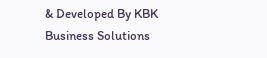& Developed By KBK Business Solutions